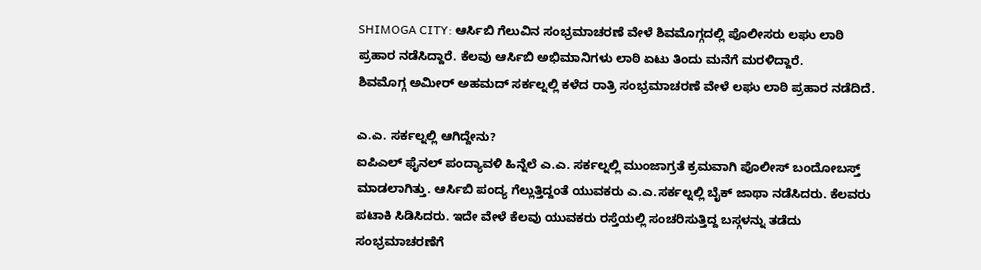SHIMOGA CITY: ಆರ್ಸಿಬಿ ಗೆಲುವಿನ ಸಂಭ್ರಮಾಚರಣೆ ವೇಳೆ ಶಿವಮೊಗ್ಗದಲ್ಲಿ ಪೊಲೀಸರು ಲಘು ಲಾಠಿ ಪ್ರಹಾರ ನಡೆಸಿದ್ದಾರೆ. ಕೆಲವು ಆರ್ಸಿಬಿ ಅಭಿಮಾನಿಗಳು ಲಾಠಿ ಏಟು ತಿಂದು ಮನೆಗೆ ಮರಳಿದ್ದಾರೆ.
ಶಿವಮೊಗ್ಗ ಅಮೀರ್ ಅಹಮದ್ ಸರ್ಕಲ್ನಲ್ಲಿ ಕಳೆದ ರಾತ್ರಿ ಸಂಭ್ರಮಾಚರಣೆ ವೇಳೆ ಲಘು ಲಾಠಿ ಪ್ರಹಾರ ನಡೆದಿದೆ.

ಎ.ಎ. ಸರ್ಕಲ್ನಲ್ಲಿ ಆಗಿದ್ದೇನು?
ಐಪಿಎಲ್ ಫೈನಲ್ ಪಂದ್ಯಾವಳಿ ಹಿನ್ನೆಲೆ ಎ.ಎ. ಸರ್ಕಲ್ನಲ್ಲಿ ಮುಂಜಾಗ್ರತೆ ಕ್ರಮವಾಗಿ ಪೊಲೀಸ್ ಬಂದೋಬಸ್ತ್ ಮಾಡಲಾಗಿತ್ತು. ಆರ್ಸಿಬಿ ಪಂದ್ಯ ಗೆಲ್ಲುತ್ತಿದ್ದಂತೆ ಯುವಕರು ಎ.ಎ.ಸರ್ಕಲ್ನಲ್ಲಿ ಬೈಕ್ ಜಾಥಾ ನಡೆಸಿದರು. ಕೆಲವರು ಪಟಾಕಿ ಸಿಡಿಸಿದರು. ಇದೇ ವೇಳೆ ಕೆಲವು ಯುವಕರು ರಸ್ತೆಯಲ್ಲಿ ಸಂಚರಿಸುತ್ತಿದ್ದ ಬಸ್ಗಳನ್ನು ತಡೆದು ಸಂಭ್ರಮಾಚರಣೆಗೆ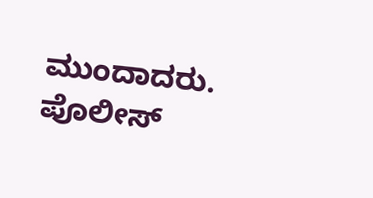ಮುಂದಾದರು.
ಪೊಲೀಸ್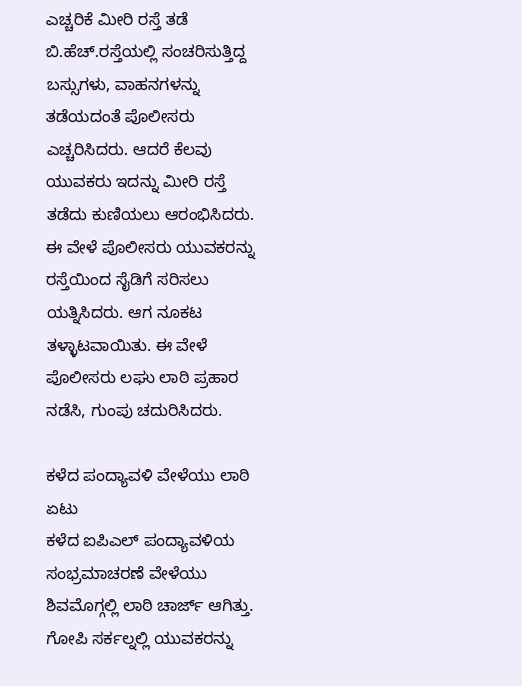ಎಚ್ಚರಿಕೆ ಮೀರಿ ರಸ್ತೆ ತಡೆ
ಬಿ.ಹೆಚ್.ರಸ್ತೆಯಲ್ಲಿ ಸಂಚರಿಸುತ್ತಿದ್ದ ಬಸ್ಸುಗಳು, ವಾಹನಗಳನ್ನು ತಡೆಯದಂತೆ ಪೊಲೀಸರು ಎಚ್ಚರಿಸಿದರು. ಆದರೆ ಕೆಲವು ಯುವಕರು ಇದನ್ನು ಮೀರಿ ರಸ್ತೆ ತಡೆದು ಕುಣಿಯಲು ಆರಂಭಿಸಿದರು. ಈ ವೇಳೆ ಪೊಲೀಸರು ಯುವಕರನ್ನು ರಸ್ತೆಯಿಂದ ಸೈಡಿಗೆ ಸರಿಸಲು ಯತ್ನಿಸಿದರು. ಆಗ ನೂಕಟ ತಳ್ಳಾಟವಾಯಿತು. ಈ ವೇಳೆ ಪೊಲೀಸರು ಲಘು ಲಾಠಿ ಪ್ರಹಾರ ನಡೆಸಿ, ಗುಂಪು ಚದುರಿಸಿದರು.

ಕಳೆದ ಪಂದ್ಯಾವಳಿ ವೇಳೆಯು ಲಾಠಿ ಏಟು
ಕಳೆದ ಐಪಿಎಲ್ ಪಂದ್ಯಾವಳಿಯ ಸಂಭ್ರಮಾಚರಣೆ ವೇಳೆಯು ಶಿವಮೊಗ್ಗಲ್ಲಿ ಲಾಠಿ ಚಾರ್ಜ್ ಆಗಿತ್ತು. ಗೋಪಿ ಸರ್ಕಲ್ನಲ್ಲಿ ಯುವಕರನ್ನು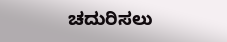ಚದುರಿಸಲು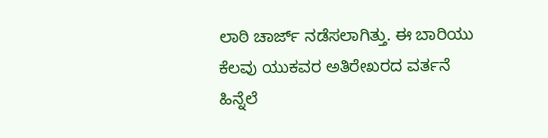ಲಾಠಿ ಚಾರ್ಜ್ ನಡೆಸಲಾಗಿತ್ತು. ಈ ಬಾರಿಯು ಕೆಲವು ಯುಕವರ ಅತಿರೇಖರದ ವರ್ತನೆ ಹಿನ್ನೆಲೆ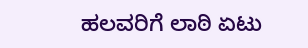ಹಲವರಿಗೆ ಲಾಠಿ ಏಟು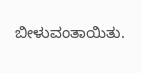ಬೀಳುವಂತಾಯಿತು.